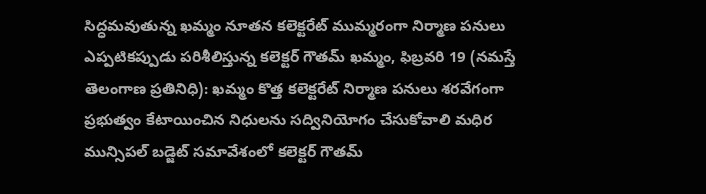సిద్ధమవుతున్న ఖమ్మం నూతన కలెక్టరేట్ ముమ్మరంగా నిర్మాణ పనులు ఎప్పటికప్పుడు పరిశీలిస్తున్న కలెక్టర్ గౌతమ్ ఖమ్మం, ఫిబ్రవరి 19 (నమస్తే తెలంగాణ ప్రతినిధి): ఖమ్మం కొత్త కలెక్టరేట్ నిర్మాణ పనులు శరవేగంగా
ప్రభుత్వం కేటాయించిన నిధులను సద్వినియోగం చేసుకోవాలి మధిర మున్సిపల్ బడ్జెట్ సమావేశంలో కలెక్టర్ గౌతమ్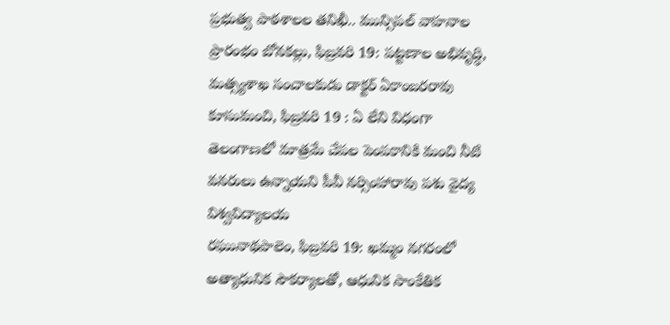ప్రభుత్వ పాఠశాలల తనిఖీ.. మున్సిపల్ వాహనాల ప్రారంభం బోనకల్లు, ఫిబ్రవరి 19: పట్టణాల అభివృద్ధి,
మత్స్యశాఖ సంచాలకుడు డాక్టర్ ఏకాంబరరావు కూసుమంచి, ఫిబ్రవరి 19 : ఏ లేని విధంగా తెలంగాణలో మాత్రమే చేపల పెంపకానికి మంచి నీటి వనరులు ఉన్నాయని పీవీ నర్సింహారావు పశు వైద్య విశ్వవిద్యాలయ
రఘునాథపాలెం, ఫిబ్రవరి 19: ఖమ్మం నగరంలో అత్యాధునిక సౌకర్యాలతో, ఆధునిక సాంకేతిక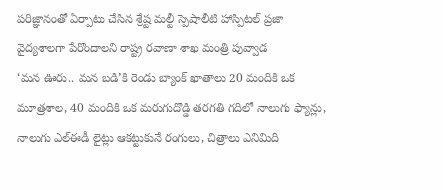పరిజ్ఞానంతో ఏర్పాటు చేసిన శ్రేష్ట మల్టీ స్పెషాలీటి హాస్పిటల్ ప్రజా వైద్యశాలగా పేరొందాలని రాష్ట్ర రవాణా శాఖ మంత్రి పువ్వాడ
‘మన ఊరు.. మన బడి’కి రెండు బ్యాంక్ ఖాతాలు 20 మందికి ఒక మూత్రశాల, 40 మందికి ఒక మరుగుదొడ్డి తరగతి గదిలో నాలుగు ఫ్యాన్లు, నాలుగు ఎల్ఈడీ లైట్లు ఆకట్టుకునే రంగులు, చిత్రాలు ఎనిమిది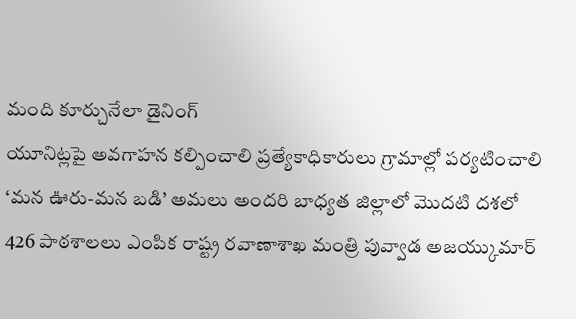మంది కూర్చునేలా డైనింగ్
యూనిట్లపై అవగాహన కల్పించాలి ప్రత్యేకాధికారులు గ్రామాల్లో పర్యటించాలి ‘మన ఊరు-మన బడి’ అమలు అందరి బాధ్యత జిల్లాలో మొదటి దశలో 426 పాఠశాలలు ఎంపిక రాష్ట్ర రవాణాశాఖ మంత్రి పువ్వాడ అజయ్కుమార్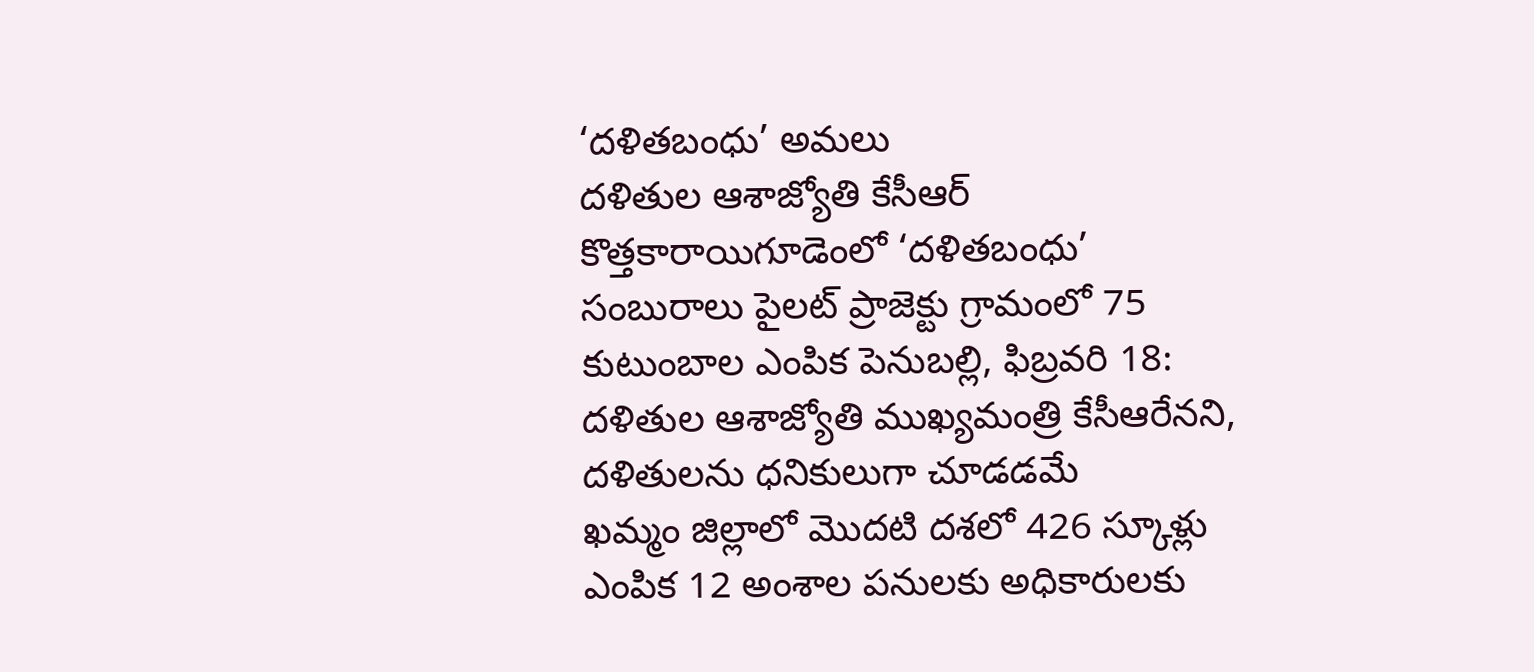‘దళితబంధు’ అమలు
దళితుల ఆశాజ్యోతి కేసీఆర్ కొత్తకారాయిగూడెంలో ‘దళితబంధు’ సంబురాలు పైలట్ ప్రాజెక్టు గ్రామంలో 75 కుటుంబాల ఎంపిక పెనుబల్లి, ఫిబ్రవరి 18: దళితుల ఆశాజ్యోతి ముఖ్యమంత్రి కేసీఆరేనని, దళితులను ధనికులుగా చూడడమే
ఖమ్మం జిల్లాలో మొదటి దశలో 426 స్కూళ్లు ఎంపిక 12 అంశాల పనులకు అధికారులకు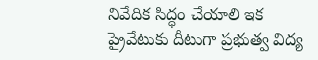నివేదిక సిద్ధం చేయాలి ఇక ప్రైవేటుకు దీటుగా ప్రభుత్వ విద్య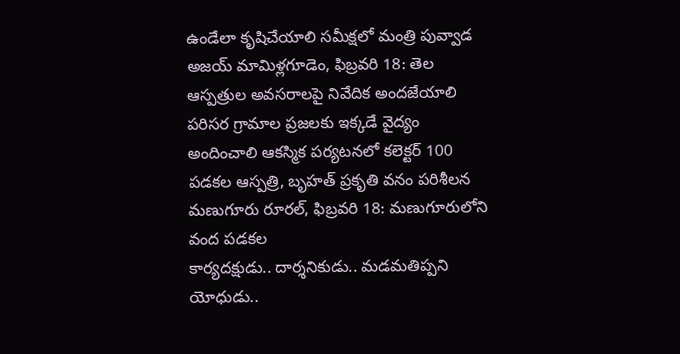ఉండేలా కృషిచేయాలి సమీక్షలో మంత్రి పువ్వాడ అజయ్ మామిళ్లగూడెం, ఫిబ్రవరి 18: తెల
ఆస్పత్రుల అవసరాలపై నివేదిక అందజేయాలి పరిసర గ్రామాల ప్రజలకు ఇక్కడే వైద్యం అందించాలి ఆకస్మిక పర్యటనలో కలెక్టర్ 100 పడకల ఆస్పత్రి, బృహత్ ప్రకృతి వనం పరిశీలన మణుగూరు రూరల్, ఫిబ్రవరి 18: మణుగూరులోని వంద పడకల
కార్యదక్షుడు.. దార్శనికుడు.. మడమతిప్పని యోధుడు..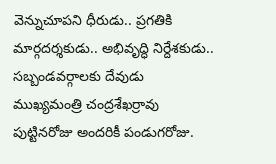వెన్నుచూపని ధీరుడు.. ప్రగతికి మార్గదర్శకుడు.. అభివృద్ధి నిర్దేశకుడు.. సబ్బండవర్గాలకు దేవుడు ముఖ్యమంత్రి చంద్రశేఖర్రావు పుట్టినరోజు అందరికీ పండుగరోజు.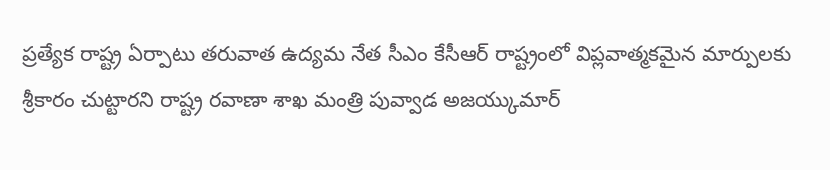ప్రత్యేక రాష్ట్ర ఏర్పాటు తరువాత ఉద్యమ నేత సీఎం కేసీఆర్ రాష్ట్రంలో విప్లవాత్మకమైన మార్పులకు శ్రీకారం చుట్టారని రాష్ట్ర రవాణా శాఖ మంత్రి పువ్వాడ అజయ్కుమార్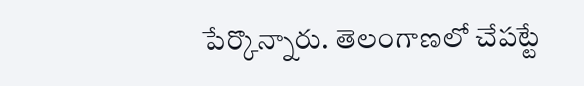పేర్కొన్నారు. తెలంగాణలో చేపట్టే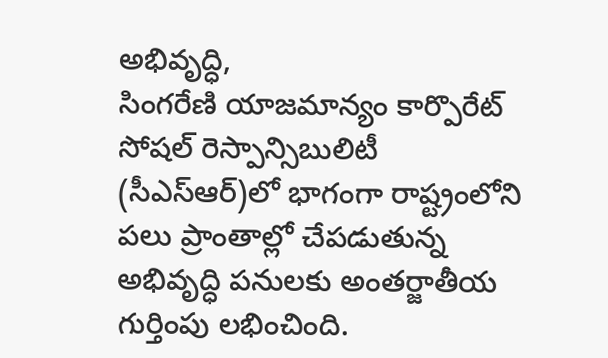అభివృద్ధి,
సింగరేణి యాజమాన్యం కార్పొరేట్ సోషల్ రెస్పాన్సిబులిటీ (సీఎస్ఆర్)లో భాగంగా రాష్ట్రంలోని పలు ప్రాంతాల్లో చేపడుతున్న అభివృద్ధి పనులకు అంతర్జాతీయ గుర్తింపు లభించింది.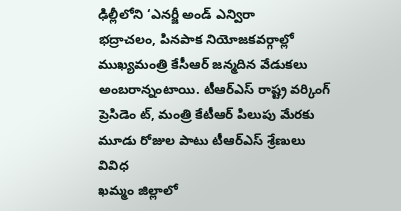ఢిల్లీలోని ‘ఎనర్జీ అండ్ ఎన్విరా
భద్రాచలం, పినపాక నియోజకవర్గాల్లో ముఖ్యమంత్రి కేసీఆర్ జన్మదిన వేడుకలు అంబరాన్నంటాయి. టీఆర్ఎస్ రాష్ట్ర వర్కింగ్ ప్రెసిడెం ట్, మంత్రి కేటీఆర్ పిలుపు మేరకు మూడు రోజుల పాటు టీఆర్ఎస్ శ్రేణులు వివిధ
ఖమ్మం జిల్లాలో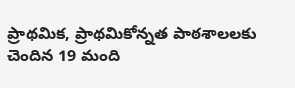ప్రాథమిక, ప్రాథమికోన్నత పాఠశాలలకు చెందిన 19 మంది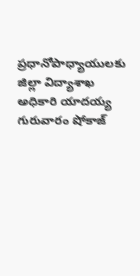ప్రధానోపాధ్యాయులకు జిల్లా విద్యాశాఖ అధికారి యాదయ్య గురువారం షోకాజ్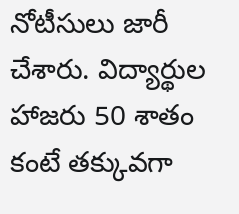నోటీసులు జారీ చేశారు. విద్యార్థుల హాజరు 50 శాతం కంటే తక్కువగా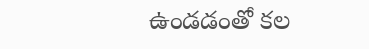ఉండడంతో కల